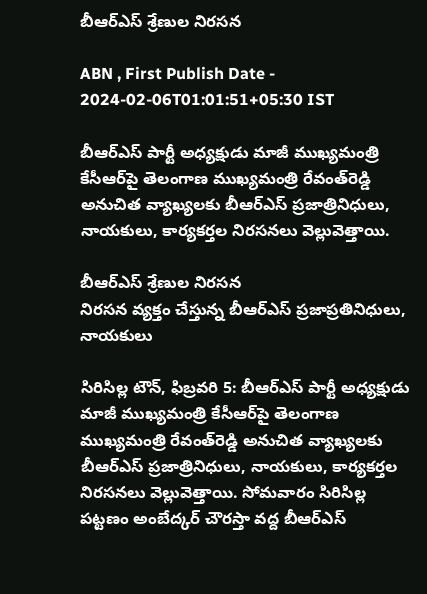బీఆర్‌ఎస్‌ శ్రేణుల నిరసన

ABN , First Publish Date - 2024-02-06T01:01:51+05:30 IST

బీఆర్‌ఎస్‌ పార్టీ అధ్యక్షుడు మాజీ ముఖ్యమంత్రి కేసీఆర్‌పై తెలంగాణ ముఖ్యమంత్రి రేవంత్‌రెడ్డి అనుచిత వ్యాఖ్యలకు బీఆర్‌ఎస్‌ ప్రజాత్రినిధులు, నాయకులు, కార్యకర్తల నిరసనలు వెల్లువెత్తాయి.

బీఆర్‌ఎస్‌ శ్రేణుల నిరసన
నిరసన వ్యక్తం చేస్తున్న బీఆర్‌ఎస్‌ ప్రజాప్రతినిధులు, నాయకులు

సిరిసిల్ల టౌన్‌, ఫిబ్రవరి 5: బీఆర్‌ఎస్‌ పార్టీ అధ్యక్షుడు మాజీ ముఖ్యమంత్రి కేసీఆర్‌పై తెలంగాణ ముఖ్యమంత్రి రేవంత్‌రెడ్డి అనుచిత వ్యాఖ్యలకు బీఆర్‌ఎస్‌ ప్రజాత్రినిధులు, నాయకులు, కార్యకర్తల నిరసనలు వెల్లువెత్తాయి. సోమవారం సిరిసిల్ల పట్టణం అంబేద్కర్‌ చౌరస్తా వద్ద బీఆర్‌ఎస్‌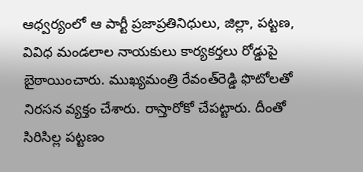ఆధ్వర్యంలో ఆ పార్టీ ప్రజాప్రతినిధులు, జిల్లా, పట్టణ, వివిధ మండలాల నాయకులు కార్యకర్తలు రోడ్డుపై బైఠాయించారు. ముఖ్యమంత్రి రేవంత్‌రెడ్డి ఫొటోలతో నిరసన వ్యక్తం చేశారు. రాస్తారోకో చేపట్టారు. దీంతో సిరిసిల్ల పట్టణం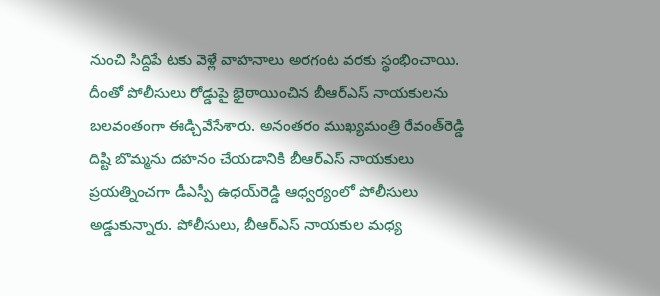నుంచి సిద్దిపే టకు వెళ్లే వాహనాలు అరగంట వరకు స్థంభించాయి. దీంతో పోలీసులు రోడ్డుపై భైఠాయించిన బీఆర్‌ఎస్‌ నాయకులను బలవంతంగా ఈడ్చివేసేశారు. అనంతరం ముఖ్యమంత్రి రేవంత్‌రెడ్డి దిష్టి బొమ్మను దహనం చేయడానికి బీఆర్‌ఎస్‌ నాయకులు ప్రయత్నించగా డీఎస్పీ ఉధయ్‌రెడ్డి ఆధ్వర్యంలో పోలీసులు అడ్డుకున్నారు. పోలీసులు, బీఆర్‌ఎస్‌ నాయకుల మధ్య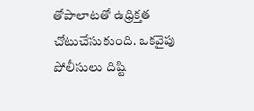తోపాలాటతో ఉధ్రిక్తత చోటుచేసుకుంది. ఒకవైపు పోలీసులు దిష్టి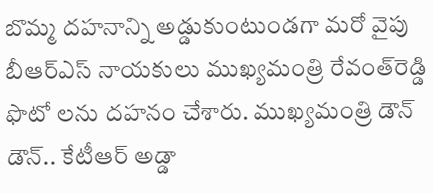బొమ్మ దహనాన్ని అడ్డుకుంటుండగా మరో వైపు బీఆర్‌ఎస్‌ నాయకులు ముఖ్యమంత్రి రేవంత్‌రెడ్డి ఫొటో లను దహనం చేశారు. ముఖ్యమంత్రి డౌన్‌ డౌన్‌.. కేటీఆర్‌ అడ్డా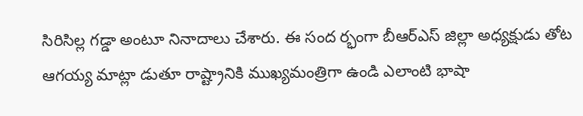సిరిసిల్ల గడ్డా అంటూ నినాదాలు చేశారు. ఈ సంద ర్భంగా బీఆర్‌ఎస్‌ జిల్లా అధ్యక్షుడు తోట ఆగయ్య మాట్లా డుతూ రాష్ట్రానికి ముఖ్యమంత్రిగా ఉండి ఎలాంటి భాషా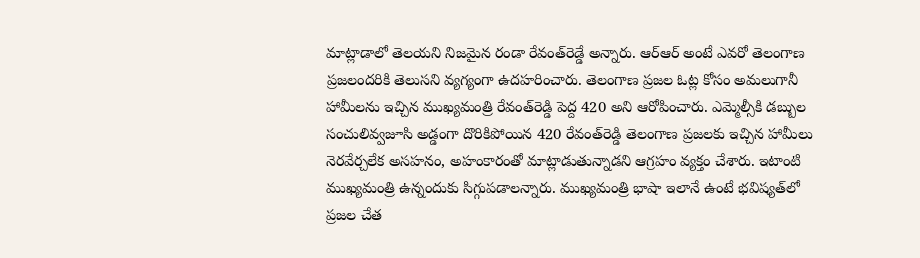మాట్లాడాలో తెలయని నిజమైన రండా రేవంత్‌రెడ్డే అన్నారు. ఆర్‌ఆర్‌ అంటే ఎవరో తెలంగాణ ప్రజలందరికి తెలుసని వ్యగ్యంగా ఉదహరించారు. తెలంగాణ ప్రజల ఓట్ల కోసం అమలుగానీ హామీలను ఇచ్చిన ముఖ్యమంత్రి రేవంత్‌రెడ్డి పెద్ద 420 అని ఆరోపించారు. ఎమ్మెల్సీకి డబ్బుల సంచులివ్వజూసి అడ్డంగా దొరికిపోయిన 420 రేవంత్‌రెడ్డి తెలంగాణ ప్రజలకు ఇచ్చిన హామీలు నెరవేర్చలేక అసహనం, అహంకారంతో మాట్లాడుతున్నాడని ఆగ్రహం వ్యక్తం చేశారు. ఇటాంటి ముఖ్యమంత్రి ఉన్నందుకు సిగ్గుపడాలన్నారు. ముఖ్యమంత్రి భాషా ఇలానే ఉంటే భవిష్యత్‌లో ప్రజల చేత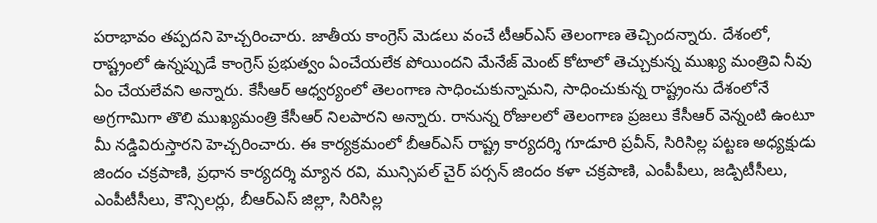పరాభావం తప్పదని హెచ్చరించారు. జాతీయ కాంగ్రెస్‌ మెడలు వంచే టీఆర్‌ఎస్‌ తెలంగాణ తెచ్చిందన్నారు. దేశంలో, రాష్ట్రంలో ఉన్నప్పుడే కాంగ్రెస్‌ ప్రభుత్వం ఏంచేయలేక పోయిందని మేనేజ్‌ మెంట్‌ కోటాలో తెచ్చుకున్న ముఖ్య మంత్రివి నీవు ఏం చేయలేవని అన్నారు. కేసీఆర్‌ ఆధ్వర్యంలో తెలంగాణ సాధించుకున్నామని, సాధించుకున్న రాష్ట్రంను దేశంలోనే అగ్రగామిగా తొలి ముఖ్యమంత్రి కేసీఆర్‌ నిలపారని అన్నారు. రానున్న రోజులలో తెలంగాణ ప్రజలు కేసీఆర్‌ వెన్నంటి ఉంటూ మీ నడ్డివిరుస్తారని హెచ్చరించారు. ఈ కార్యక్రమంలో బీఆర్‌ఎస్‌ రాష్ట్ర కార్యదర్శి గూడూరి ప్రవీన్‌, సిరిసిల్ల పట్టణ అధ్యక్షుడు జిందం చక్రపాణి, ప్రధాన కార్యదర్శి మ్యాన రవి, మున్సిపల్‌ చైర్‌ పర్సన్‌ జిందం కళా చక్రపాణి, ఎంపీపీలు, జడ్పిటీసీలు, ఎంపీటీసీలు, కౌన్సిలర్లు, బీఆర్‌ఎస్‌ జిల్లా, సిరిసిల్ల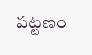పట్టణం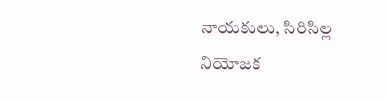నాయకులు, సిరిసిల్ల నియోజక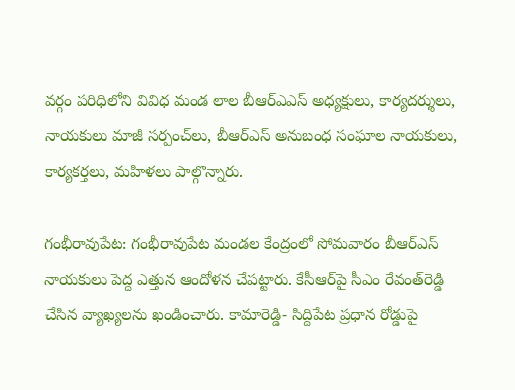వర్గం పరిధిలోని వివిధ మండ లాల బీఆర్‌ఎఎస్‌ అధ్యక్షులు, కార్యదర్శులు, నాయకులు మాజీ సర్పంచ్‌లు, బీఆర్‌ఎస్‌ అనుబంధ సంఘాల నాయకులు, కార్యకర్తలు, మహిళలు పాల్గొన్నారు.

గంభీరావుపేట: గంభీరావుపేట మండల కేంద్రంలో సోమవారం బీఆర్‌ఎస్‌ నాయకులు పెద్ద ఎత్తున ఆందోళన చేపట్టారు. కేసీఆర్‌పై సీఎం రేవంత్‌రెడ్డి చేసిన వ్యాఖ్యలను ఖండించారు. కామారెడ్డి- సిద్దిపేట ప్రధాన రోడ్డుపై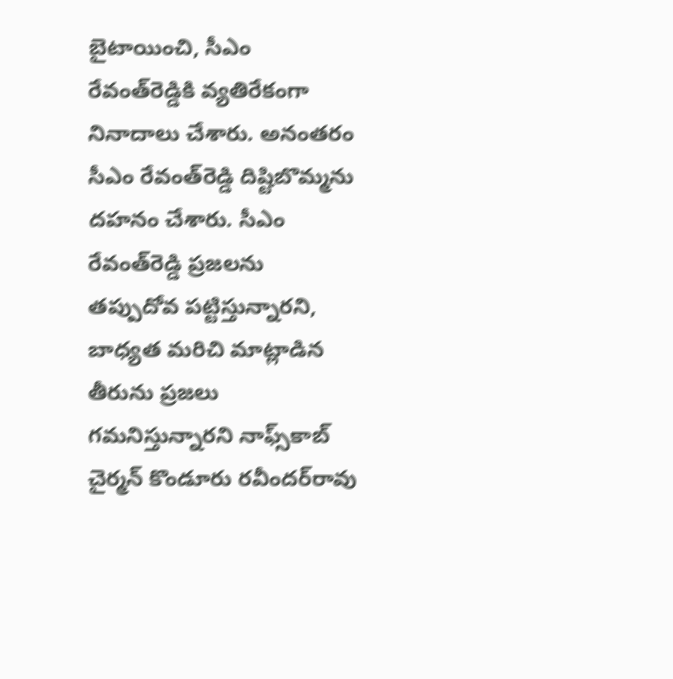బైటాయించి, సీఎం రేవంత్‌రెడ్డికి వ్యతిరేకంగా నినాదాలు చేశారు. అనంతరం సీఎం రేవంత్‌రెడ్డి దిష్టిబొమ్మను దహనం చేశారు. సీఎం రేవంత్‌రెడ్డి ప్రజలను తప్పుదోవ పట్టిస్తున్నారని, బాధ్యత మరిచి మాట్లాడిన తీరును ప్రజలు గమనిస్తున్నారని నాఫ్స్‌కాబ్‌ చైర్మన్‌ కొండూరు రవీందర్‌రావు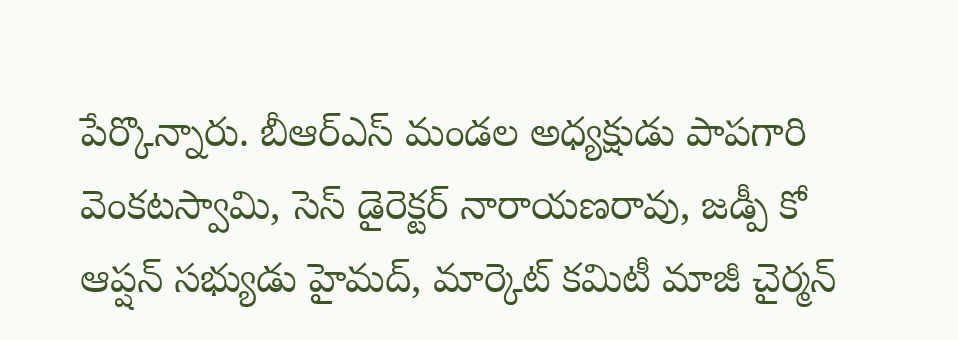పేర్కొన్నారు. బీఆర్‌ఎస్‌ మండల అధ్యక్షుడు పాపగారి వెంకటస్వామి, సెస్‌ డైరెక్టర్‌ నారాయణరావు, జడ్పీ కో ఆప్షన్‌ సభ్యుడు హైమద్‌, మార్కెట్‌ కమిటీ మాజీ చైర్మన్‌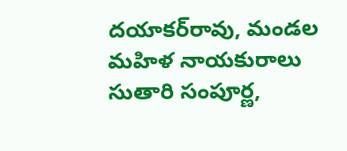దయాకర్‌రావు, మండల మహిళ నాయకురాలు సుతారి సంపూర్ణ,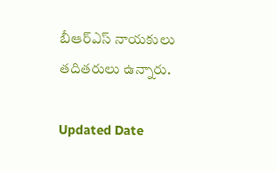బీఆర్‌ఎస్‌ నాయకులు తదితరులు ఉన్నారు.

Updated Date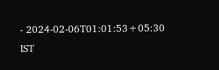- 2024-02-06T01:01:53+05:30 IST